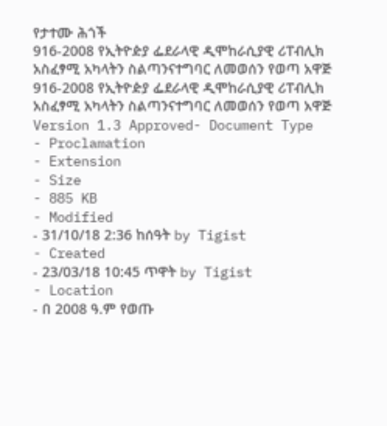የታተሙ ሕጎች
916-2008 የኢትዮዽያ ፌደራላዊ ዲሞከራሲያዊ ሪፐብሊክ አስፈፃሚ አካላትን ስልጣንናተግባር ለመወሰን የወጣ አዋጅ
916-2008 የኢትዮዽያ ፌደራላዊ ዲሞከራሲያዊ ሪፐብሊክ አስፈፃሚ አካላትን ስልጣንናተግባር ለመወሰን የወጣ አዋጅ
Version 1.3 Approved- Document Type
- Proclamation
- Extension
- Size
- 885 KB
- Modified
- 31/10/18 2:36 ከሰዓት by Tigist
- Created
- 23/03/18 10:45 ጥዋት by Tigist
- Location
- በ 2008 ዓ.ም የወጡ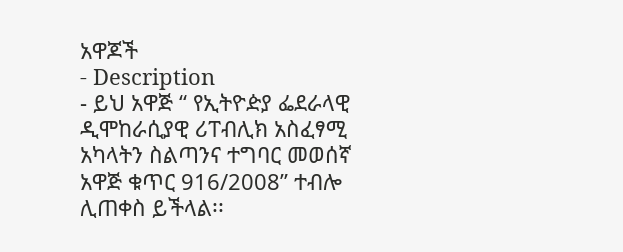አዋጆች
- Description
- ይህ አዋጅ “ የኢትዮዽያ ፌደራላዊ ዲሞከራሲያዊ ሪፐብሊክ አስፈፃሚ አካላትን ስልጣንና ተግባር መወሰኛ አዋጅ ቁጥር 916/2008” ተብሎ ሊጠቀስ ይችላል፡፡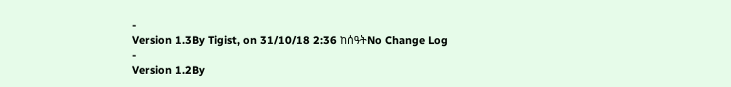-
Version 1.3By Tigist, on 31/10/18 2:36 ከሰዓትNo Change Log
-
Version 1.2By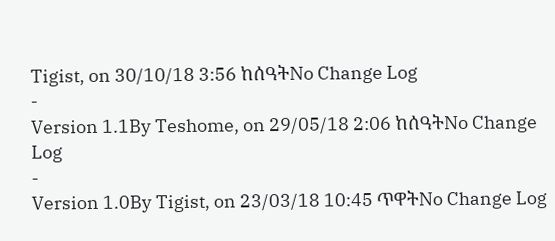Tigist, on 30/10/18 3:56 ከሰዓትNo Change Log
-
Version 1.1By Teshome, on 29/05/18 2:06 ከሰዓትNo Change Log
-
Version 1.0By Tigist, on 23/03/18 10:45 ጥዋትNo Change Log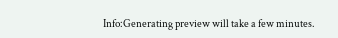Info:Generating preview will take a few minutes.